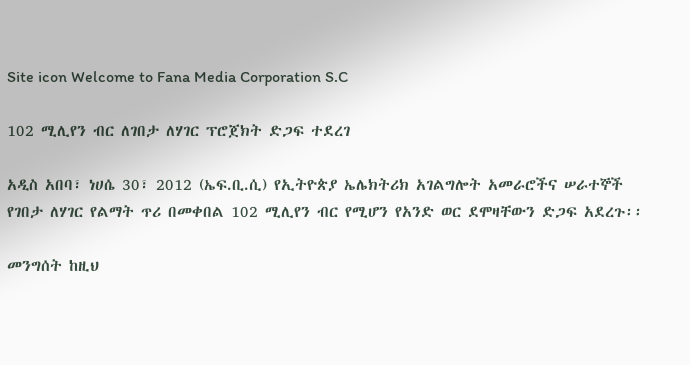Site icon Welcome to Fana Media Corporation S.C

102 ሚሊየን ብር ለገበታ ለሃገር ፕሮጀክት ድጋፍ ተደረገ

አዲስ አበባ፣ ነሀሴ 30፣ 2012 (ኤፍ.ቢ.ሲ) የኢትዮጵያ ኤሌክትሪክ አገልግሎት አመራሮችና ሠራተኞች የገበታ ለሃገር የልማት ጥሪ በመቀበል 102 ሚሊየን ብር የሚሆን የአንድ ወር ደሞዛቸውን ድጋፍ አደረጉ፡፡

መንግሰት ከዚህ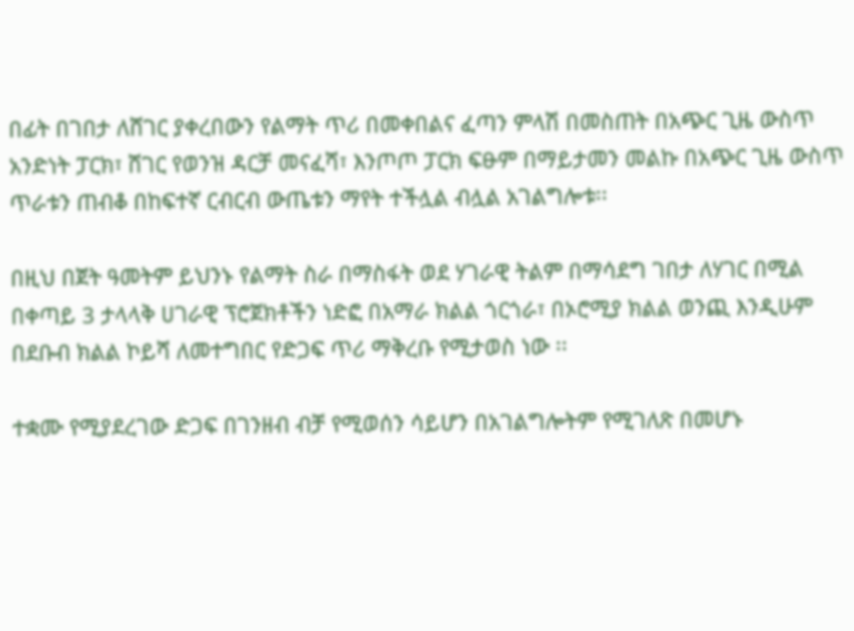በፊት በገበታ ለሸገር ያቀረበውን የልማት ጥሪ በመቀበልና ፈጣን ምላሽ በመስጠት በአጭር ጊዜ ውስጥ አንድነት ፓርክ፣ ሸገር የወንዝ ዳርቻ መናፈሻ፣ እንጦጦ ፓርክ ፍፁም በማይታመን መልኩ በአጭር ጊዜ ውስጥ ጥራቱን ጠብቆ በከፍተኛ ርብርብ ውጤቱን ማየት ተችሏል ብሏል አገልግሎቱ፡፡

በዚህ በጀት ዓመትም ይህንኑ የልማት ስራ በማስፋት ወደ ሃገራዊ ትልም በማሳደግ ገበታ ለሃገር በሚል በቀጣይ 3 ታላላቅ ሀገራዊ ፕሮጀክቶችን ነድፎ በአማራ ክልል ጎርጎራ፣ በኦሮሚያ ክልል ወንጪ እንዲሁም በደቡብ ክልል ኮይሻ ለመተግበር የድጋፍ ጥሪ ማቅረቡ የሚታወስ ነው ፡፡

ተቋሙ የሚያደረገው ድጋፍ በገንዘብ ብቻ የሚወሰን ሳይሆን በአገልግሎትም የሚገለጽ በመሆኑ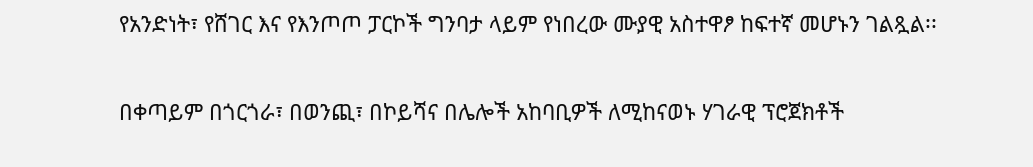የአንድነት፣ የሸገር እና የእንጦጦ ፓርኮች ግንባታ ላይም የነበረው ሙያዊ አስተዋፆ ከፍተኛ መሆኑን ገልጿል፡፡

በቀጣይም በጎርጎራ፣ በወንጪ፣ በኮይሻና በሌሎች አከባቢዎች ለሚከናወኑ ሃገራዊ ፕሮጀክቶች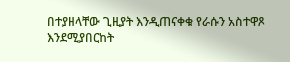በተያዘላቸው ጊዚያት እንዲጠናቀቁ የራሱን አስተዋጾ እንደሚያበርከት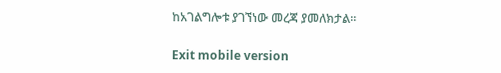ከአገልግሎቱ ያገኘነው መረጃ ያመለክታል።

Exit mobile version